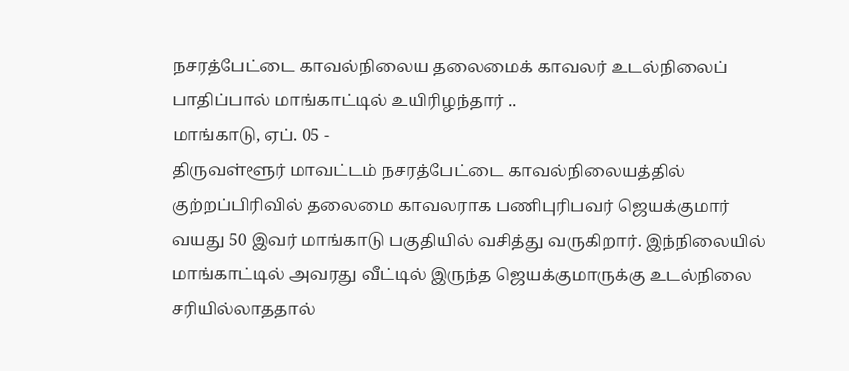நசரத்பேட்டை காவல்நிலைய தலைமைக் காவலர் உடல்நிலைப் பாதிப்பால் மாங்காட்டில் உயிரிழந்தார் ..
மாங்காடு, ஏப். 05 -
திருவள்ளூர் மாவட்டம் நசரத்பேட்டை காவல்நிலையத்தில் குற்றப்பிரிவில் தலைமை காவலராக பணிபுரிபவர் ஜெயக்குமார் வயது 50 இவர் மாங்காடு பகுதியில் வசித்து வருகிறார். இந்நிலையில் மாங்காட்டில் அவரது வீட்டில் இருந்த ஜெயக்குமாருக்கு உடல்நிலை சரியில்லாததால்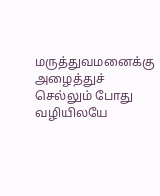மருத்துவமனைக்கு அழைத்துச் செல்லும் போது வழியிலயே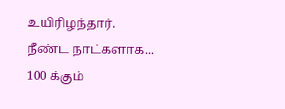உயிரிழந்தார்.
நீண்ட நாட்களாக...
100 க்கும்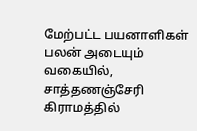மேற்பட்ட பயனாளிகள் பலன் அடையும் வகையில், சாத்தணஞ்சேரி கிராமத்தில்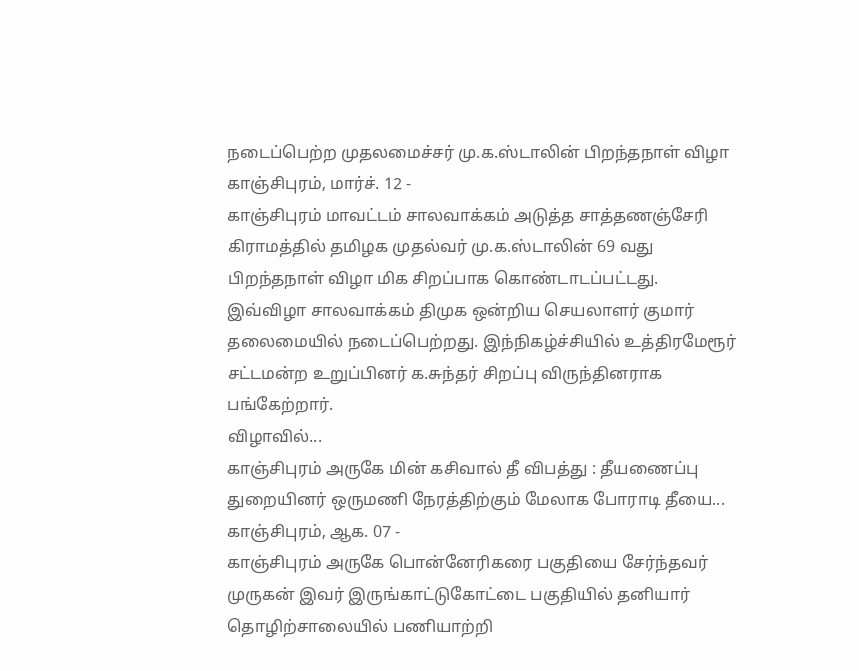நடைப்பெற்ற முதலமைச்சர் மு.க.ஸ்டாலின் பிறந்தநாள் விழா
காஞ்சிபுரம், மார்ச். 12 -
காஞ்சிபுரம் மாவட்டம் சாலவாக்கம் அடுத்த சாத்தணஞ்சேரி கிராமத்தில் தமிழக முதல்வர் மு.க.ஸ்டாலின் 69 வது பிறந்தநாள் விழா மிக சிறப்பாக கொண்டாடப்பட்டது.
இவ்விழா சாலவாக்கம் திமுக ஒன்றிய செயலாளர் குமார் தலைமையில் நடைப்பெற்றது. இந்நிகழ்ச்சியில் உத்திரமேரூர் சட்டமன்ற உறுப்பினர் க.சுந்தர் சிறப்பு விருந்தினராக பங்கேற்றார்.
விழாவில்...
காஞ்சிபுரம் அருகே மின் கசிவால் தீ விபத்து : தீயணைப்பு துறையினர் ஒருமணி நேரத்திற்கும் மேலாக போராடி தீயை...
காஞ்சிபுரம், ஆக. 07 -
காஞ்சிபுரம் அருகே பொன்னேரிகரை பகுதியை சேர்ந்தவர் முருகன் இவர் இருங்காட்டுகோட்டை பகுதியில் தனியார் தொழிற்சாலையில் பணியாற்றி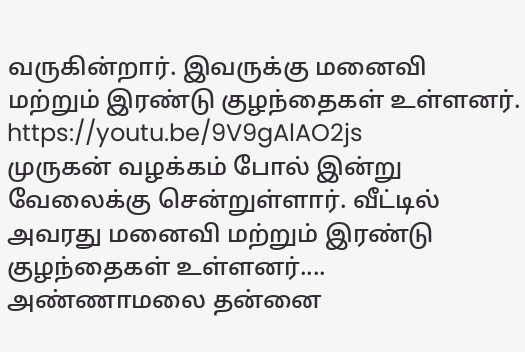வருகின்றார். இவருக்கு மனைவி மற்றும் இரண்டு குழந்தைகள் உள்ளனர்.
https://youtu.be/9V9gAlAO2js
முருகன் வழக்கம் போல் இன்று வேலைக்கு சென்றுள்ளார். வீட்டில் அவரது மனைவி மற்றும் இரண்டு குழந்தைகள் உள்ளனர்....
அண்ணாமலை தன்னை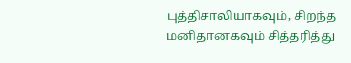புத்திசாலியாகவும், சிறந்த மனிதானகவும் சித்தரித்து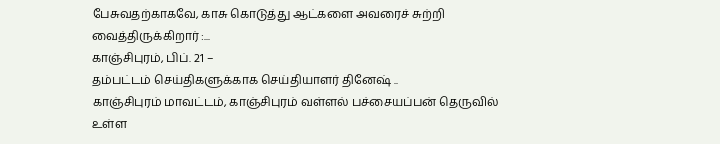பேசுவதற்காகவே, காசு கொடுத்து ஆட்களை அவரைச் சுற்றி வைத்திருக்கிறார் :...
காஞ்சிபுரம், பிப். 21 –
தம்பட்டம் செய்திகளுக்காக செய்தியாளர் தினேஷ் ..
காஞ்சிபுரம் மாவட்டம், காஞ்சிபுரம் வள்ளல் பச்சையப்பன் தெருவில் உள்ள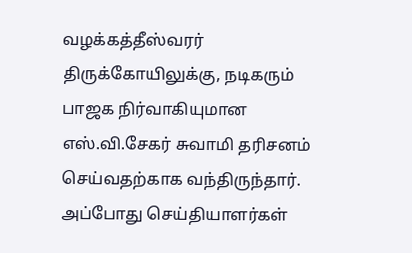வழக்கத்தீஸ்வரர் திருக்கோயிலுக்கு, நடிகரும் பாஜக நிர்வாகியுமான எஸ்.வி.சேகர் சுவாமி தரிசனம் செய்வதற்காக வந்திருந்தார். அப்போது செய்தியாளர்கள்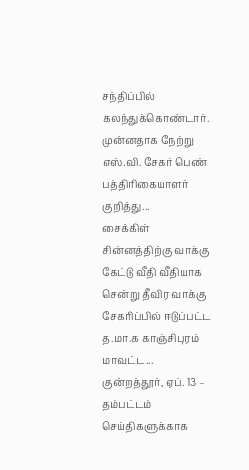சந்திப்பில் கலந்துக்கொண்டார்.
முன்னதாக நேற்று எஸ்.வி. சேகர் பெண் பத்திரிகையாளர் குறித்து...
சைக்கிள் சின்னத்திற்கு வாக்கு கேட்டு வீதி வீதியாக சென்று தீவிர வாக்கு சேகரிப்பில் ஈடுப்பட்ட த.மா.க காஞ்சிபுரம் மாவட்ட...
குன்றத்தூர், ஏப். 13 –
தம்பட்டம் செய்திகளுக்காக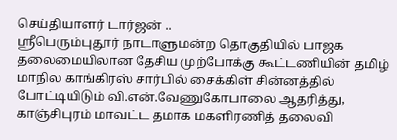செய்தியாளர் டார்ஜன் ..
ஸ்ரீபெரும்புதூர் நாடாளுமன்ற தொகுதியில் பாஜக தலைமையிலான தேசிய முற்போக்கு கூட்டணியின் தமிழ் மாநில காங்கிரஸ் சார்பில் சைக்கிள் சின்னத்தில் போட்டியிடும் வி.என்.வேணுகோபாலை ஆதரித்து, காஞ்சிபுரம் மாவட்ட தமாக மகளிரணித் தலைவி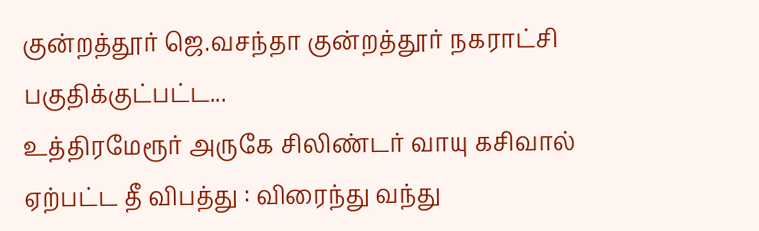குன்றத்தூர் ஜெ.வசந்தா குன்றத்தூர் நகராட்சி பகுதிக்குட்பட்ட...
உத்திரமேரூர் அருகே சிலிண்டர் வாயு கசிவால் ஏற்பட்ட தீ விபத்து : விரைந்து வந்து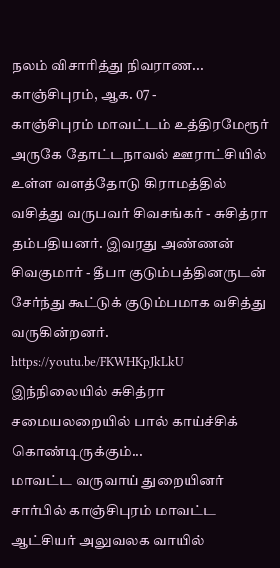நலம் விசாரித்து நிவராண...
காஞ்சிபுரம், ஆக. 07 -
காஞ்சிபுரம் மாவட்டம் உத்திரமேரூர் அருகே தோட்டநாவல் ஊராட்சியில் உள்ள வளத்தோடு கிராமத்தில் வசித்து வருபவர் சிவசங்கர் - சுசித்ரா தம்பதியனர். இவரது அண்ணன் சிவகுமார் - தீபா குடும்பத்தினருடன் சேர்ந்து கூட்டுக் குடும்பமாக வசித்து வருகின்றனர்.
https://youtu.be/FKWHKpJkLkU
இந்நிலையில் சுசித்ரா சமையலறையில் பால் காய்ச்சிக் கொண்டிருக்கும்...
மாவட்ட வருவாய் துறையினர் சார்பில் காஞ்சிபுரம் மாவட்ட ஆட்சியர் அலுவலக வாயில்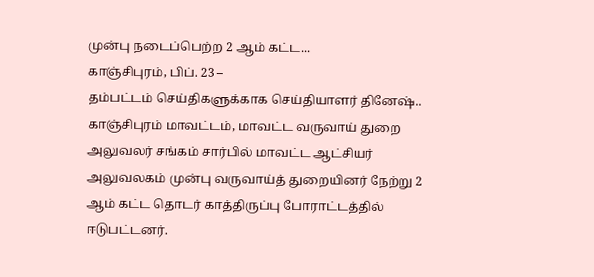முன்பு நடைப்பெற்ற 2 ஆம் கட்ட...
காஞ்சிபுரம், பிப். 23 –
தம்பட்டம் செய்திகளுக்காக செய்தியாளர் தினேஷ்..
காஞ்சிபுரம் மாவட்டம், மாவட்ட வருவாய் துறை அலுவலர் சங்கம் சார்பில் மாவட்ட ஆட்சியர் அலுவலகம் முன்பு வருவாய்த் துறையினர் நேற்று 2 ஆம் கட்ட தொடர் காத்திருப்பு போராட்டத்தில் ஈடுபட்டனர்.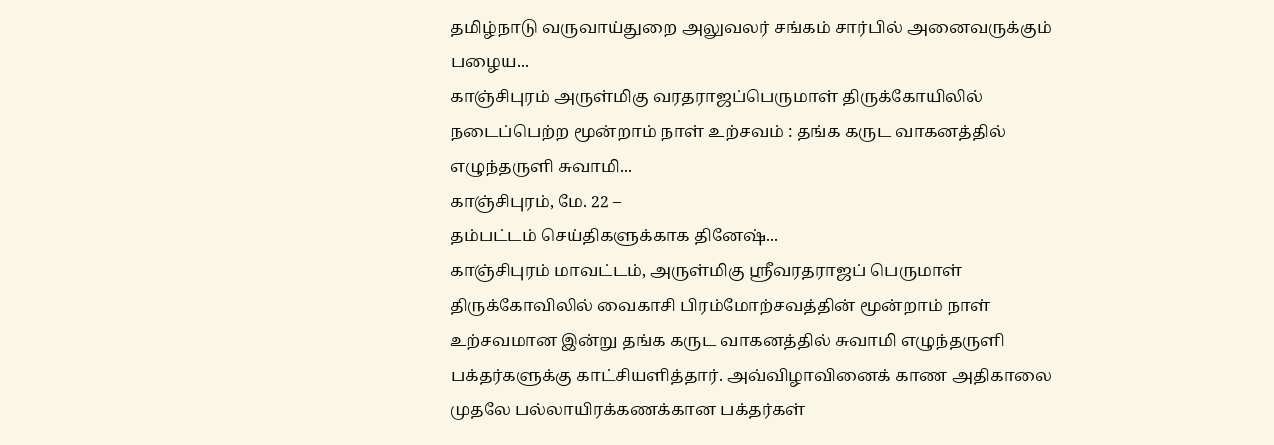தமிழ்நாடு வருவாய்துறை அலுவலர் சங்கம் சார்பில் அனைவருக்கும் பழைய...
காஞ்சிபுரம் அருள்மிகு வரதராஜப்பெருமாள் திருக்கோயிலில் நடைப்பெற்ற மூன்றாம் நாள் உற்சவம் : தங்க கருட வாகனத்தில் எழுந்தருளி சுவாமி...
காஞ்சிபுரம், மே. 22 –
தம்பட்டம் செய்திகளுக்காக தினேஷ்...
காஞ்சிபுரம் மாவட்டம், அருள்மிகு ஸ்ரீவரதராஜப் பெருமாள் திருக்கோவிலில் வைகாசி பிரம்மோற்சவத்தின் மூன்றாம் நாள் உற்சவமான இன்று தங்க கருட வாகனத்தில் சுவாமி எழுந்தருளி பக்தர்களுக்கு காட்சியளித்தார். அவ்விழாவினைக் காண அதிகாலை முதலே பல்லாயிரக்கணக்கான பக்தர்கள்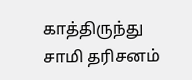காத்திருந்து சாமி தரிசனம்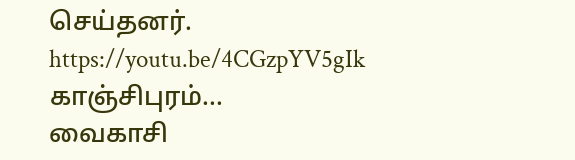செய்தனர்.
https://youtu.be/4CGzpYV5gIk
காஞ்சிபுரம்...
வைகாசி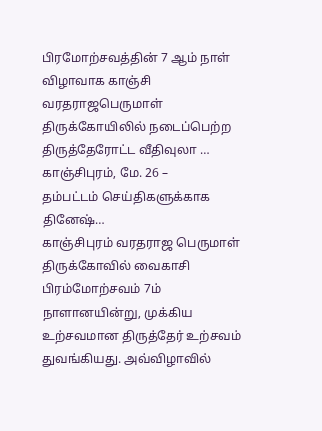பிரமோற்சவத்தின் 7 ஆம் நாள் விழாவாக காஞ்சி வரதராஜபெருமாள் திருக்கோயிலில் நடைப்பெற்ற திருத்தேரோட்ட வீதிவுலா …
காஞ்சிபுரம், மே. 26 –
தம்பட்டம் செய்திகளுக்காக தினேஷ்…
காஞ்சிபுரம் வரதராஜ பெருமாள் திருக்கோவில் வைகாசி பிரம்மோற்சவம் 7ம் நாளானயின்று, முக்கிய உற்சவமான திருத்தேர் உற்சவம் துவங்கியது. அவ்விழாவில்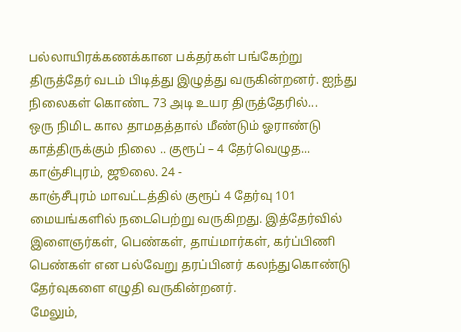பல்லாயிரக்கணக்கான பக்தர்கள் பங்கேற்று திருத்தேர் வடம் பிடித்து இழுத்து வருகின்றனர். ஐந்து நிலைகள் கொண்ட 73 அடி உயர திருத்தேரில்...
ஒரு நிமிட கால தாமதத்தால் மீண்டும் ஓராண்டு காத்திருக்கும் நிலை .. குரூப் – 4 தேர்வெழுத...
காஞ்சிபுரம், ஜூலை. 24 -
காஞ்சீபுரம் மாவட்டத்தில் குரூப் 4 தேர்வு 101 மையங்களில் நடைபெற்று வருகிறது. இத்தேர்வில் இளைஞர்கள், பெண்கள், தாய்மார்கள், கர்ப்பிணி பெண்கள் என பல்வேறு தரப்பினர் கலந்துகொண்டு தேர்வுகளை எழுதி வருகின்றனர்.
மேலும்,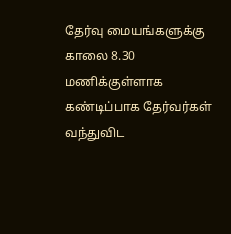தேர்வு மையங்களுக்கு காலை 8.30 மணிக்குள்ளாக கண்டிப்பாக தேர்வர்கள் வந்துவிட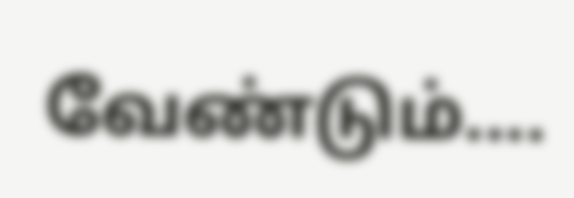வேண்டும்....